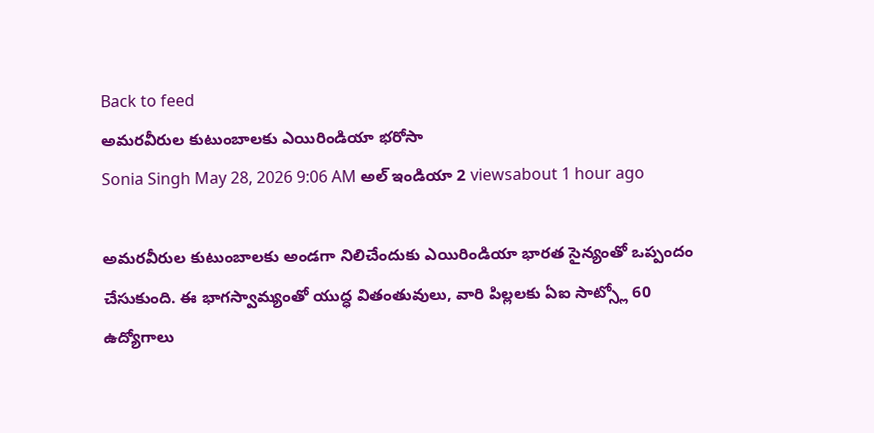Back to feed
అమరవీరుల కుటుంబాలకు ఎయిరిండియా భరోసా
Sonia Singh May 28, 2026 9:06 AM అల్ ఇండియా 2 viewsabout 1 hour ago

అమరవీరుల కుటుంబాలకు అండగా నిలిచేందుకు ఎయిరిండియా భారత సైన్యంతో ఒప్పందం చేసుకుంది. ఈ భాగస్వామ్యంతో యుద్ధ వితంతువులు, వారి పిల్లలకు ఏఐ సాట్స్లో 60 ఉద్యోగాలు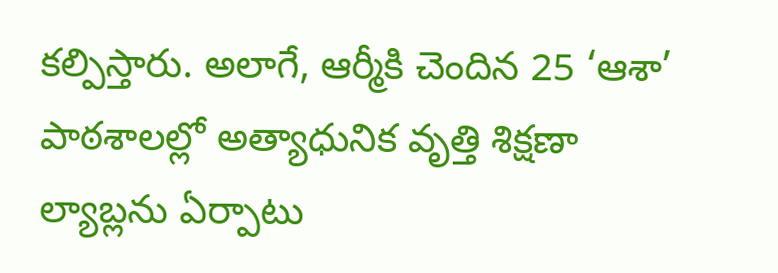కల్పిస్తారు. అలాగే, ఆర్మీకి చెందిన 25 ‘ఆశా’ పాఠశాలల్లో అత్యాధునిక వృత్తి శిక్షణా ల్యాబ్లను ఏర్పాటు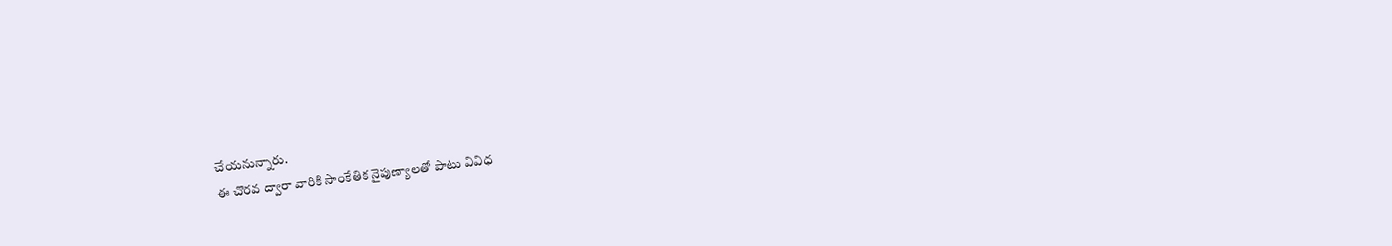చేయనున్నారు.
ఈ చొరవ ద్వారా వారికి సాంకేతిక నైపుణ్యాలతో పాటు వివిధ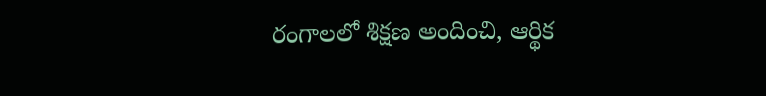రంగాలలో శిక్షణ అందించి, ఆర్థిక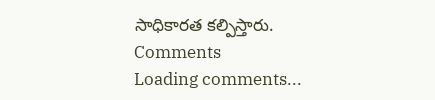సాధికారత కల్పిస్తారు.
Comments
Loading comments...